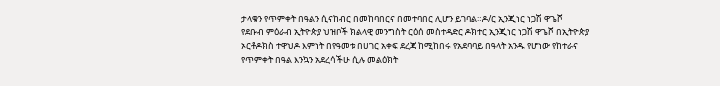ታላቁን የጥምቀት በዓልን ሲናከብር በመከባበርና በመተባበር ሊሆን ይገባል።ዶ/ር ኢንጂነር ነጋሽ ዋጌሾ
የደቡብ ምዕራብ ኢትዮጵያ ህዝቦች ክልላዊ መንግስት ርዕሰ መስተዳድር ዶክተር ኢንጂነር ነጋሽ ዋጌሾ በኢትዮጵያ ኦርቶዶክስ ተዋህዶ እምነት በየዓመቱ በሀገር አቀፍ ደረጃ ከሚከበሩ የአደባባይ በዓላት አንዱ የሆነው የከተራና የጥምቀት በዓል እንኳን አደረሳችሁ ሲሉ መልዕክት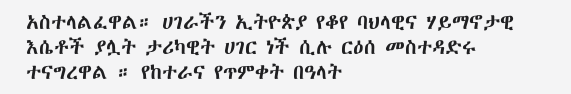አስተላልፈዋል። ሀገራችን ኢትዮጵያ የቆየ ባህላዊና ሃይማኖታዊ እሴቶች ያሏት ታሪካዊት ሀገር ነች ሲሉ ርዕሰ መስተዳድሩ ተናግረዋል ። የከተራና የጥምቀት በዓላት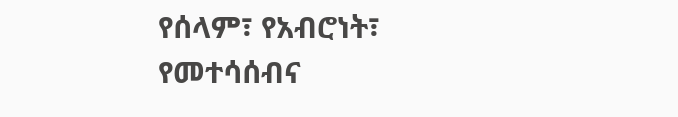የሰላም፣ የአብሮነት፣ የመተሳሰብና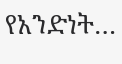የአንድነት…